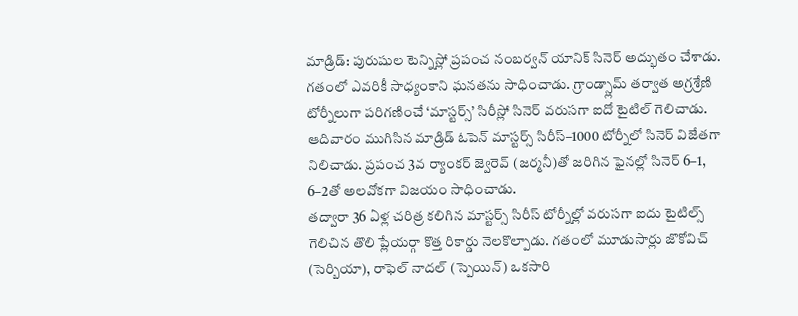మాడ్రిడ్: పురుషుల టెన్నిస్లో ప్రపంచ నంబర్వన్ యానిక్ సినెర్ అద్భుతం చేశాడు. గతంలో ఎవరికీ సాధ్యంకాని ఘనతను సాధించాడు. గ్రాండ్స్లామ్ తర్వాత అగ్రశ్రేణి టోర్నీలుగా పరిగణించే ‘మాస్టర్స్’ సిరీస్లో సినెర్ వరుసగా ఐదో టైటిల్ గెలిచాడు.
ఆదివారం ముగిసిన మాడ్రిడ్ ఓపెన్ మాస్టర్స్ సిరీస్–1000 టోర్నీలో సినెర్ విజేతగా నిలిచాడు. ప్రపంచ 3వ ర్యాంకర్ జ్వెరెవ్ (జర్మనీ)తో జరిగిన ఫైనల్లో సినెర్ 6–1, 6–2తో అలవోకగా విజయం సాధించాడు.
తద్వారా 36 ఏళ్ల చరిత్ర కలిగిన మాస్టర్స్ సిరీస్ టోర్నీల్లో వరుసగా ఐదు టైటిల్స్ గెలిచిన తొలి ప్లేయర్గా కొత్త రికార్డు నెలకొల్పాడు. గతంలో మూడుసార్లు జొకోవిచ్ (సెర్బియా), రాఫెల్ నాదల్ (స్పెయిన్) ఒకసారి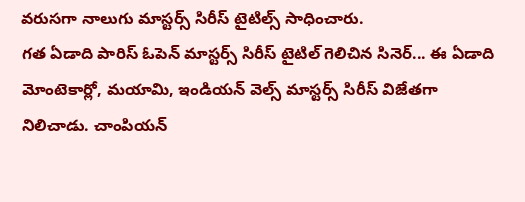వరుసగా నాలుగు మాస్టర్స్ సిరీస్ టైటిల్స్ సాధించారు.
గత ఏడాది పారిస్ ఓపెన్ మాస్టర్స్ సిరీస్ టైటిల్ గెలిచిన సినెర్... ఈ ఏడాది మోంటెకార్లో, మయామి, ఇండియన్ వెల్స్ మాస్టర్స్ సిరీస్ విజేతగా నిలిచాడు. చాంపియన్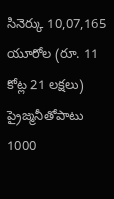సినెర్కు 10,07,165 యూరోల (రూ. 11 కోట్ల 21 లక్షలు) ప్రైజ్మనీతోపాటు 1000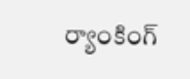ర్యాంకింగ్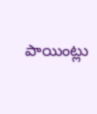పాయింట్లు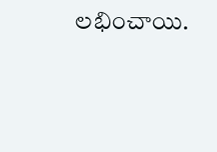లభించాయి.